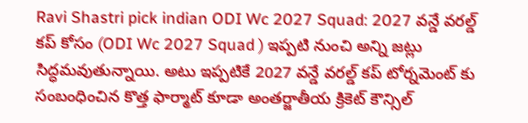Ravi Shastri pick indian ODI Wc 2027 Squad: 2027 వన్డే వరల్డ్ కప్ కోసం (ODI Wc 2027 Squad ) ఇప్పటి నుంచి అన్ని జట్లు సిద్ధమవుతున్నాయి. అటు ఇప్పటికే 2027 వన్డే వరల్డ్ కప్ టోర్నమెంట్ కు సంబంధించిన కొత్త ఫార్మాట్ కూడా అంతర్జాతీయ క్రికెట్ కౌన్సిల్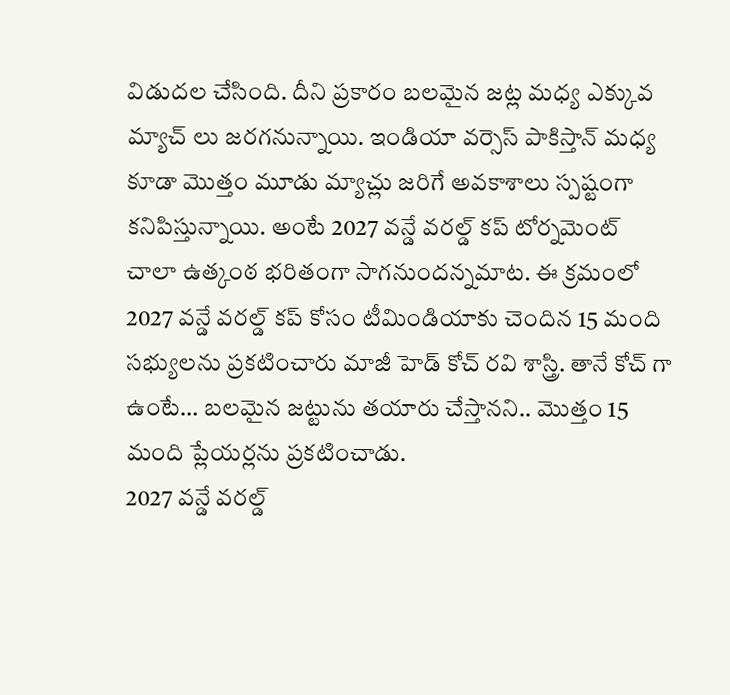విడుదల చేసింది. దీని ప్రకారం బలమైన జట్ల మధ్య ఎక్కువ మ్యాచ్ లు జరగనున్నాయి. ఇండియా వర్సెస్ పాకిస్తాన్ మధ్య కూడా మొత్తం మూడు మ్యాచ్లు జరిగే అవకాశాలు స్పష్టంగా కనిపిస్తున్నాయి. అంటే 2027 వన్డే వరల్డ్ కప్ టోర్నమెంట్ చాలా ఉత్కంఠ భరితంగా సాగనుందన్నమాట. ఈ క్రమంలో 2027 వన్డే వరల్డ్ కప్ కోసం టీమిండియాకు చెందిన 15 మంది సభ్యులను ప్రకటించారు మాజీ హెడ్ కోచ్ రవి శాస్త్రి. తానే కోచ్ గా ఉంటే… బలమైన జట్టును తయారు చేస్తానని.. మొత్తం 15 మంది ప్లేయర్లను ప్రకటించాడు.
2027 వన్డే వరల్డ్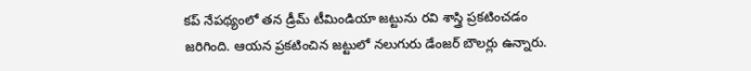కప్ నేపథ్యంలో తన డ్రీమ్ టీమిండియా జట్టును రవి శాస్త్రి ప్రకటించడం జరిగింది. ఆయన ప్రకటించిన జట్టులో నలుగురు డేంజర్ బౌలర్లు ఉన్నారు.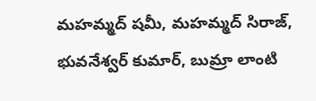మహమ్మద్ షమీ, మహమ్మద్ సిరాజ్, భువనేశ్వర్ కుమార్, బుమ్రా లాంటి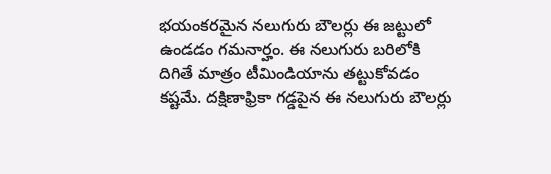భయంకరమైన నలుగురు బౌలర్లు ఈ జట్టులో ఉండడం గమనార్హం. ఈ నలుగురు బరిలోకి దిగితే మాత్రం టీమిండియాను తట్టుకోవడం కష్టమే. దక్షిణాఫ్రికా గడ్డపైన ఈ నలుగురు బౌలర్లు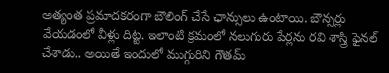అత్యంత ప్రమాదకరంగా బౌలింగ్ చేసే ఛాన్సులు ఉంటాయి. బౌన్సర్లు వేయడంలో వీళ్లు దిట్ట. ఇలాంటి క్రమంలో నలుగురు పేర్లను రవి శాస్త్రి ఫైనల్ చేశాడు.. అయితే ఇందులో ముగ్గురిని గౌతమ్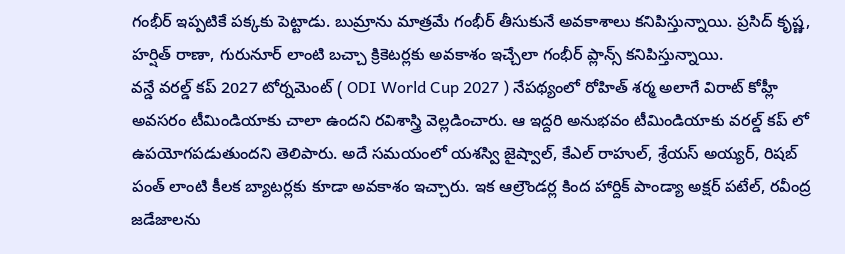గంభీర్ ఇప్పటికే పక్కకు పెట్టాడు. బుమ్రాను మాత్రమే గంభీర్ తీసుకునే అవకాశాలు కనిపిస్తున్నాయి. ప్రసిద్ కృష్ణ, హర్షిత్ రాణా, గురునూర్ లాంటి బచ్చా క్రికెటర్లకు అవకాశం ఇచ్చేలా గంభీర్ ప్లాన్స్ కనిపిస్తున్నాయి.
వన్డే వరల్డ్ కప్ 2027 టోర్నమెంట్ ( ODI World Cup 2027 ) నేపథ్యంలో రోహిత్ శర్మ అలాగే విరాట్ కోహ్లీ అవసరం టీమిండియాకు చాలా ఉందని రవిశాస్త్రి వెల్లడించారు. ఆ ఇద్దరి అనుభవం టీమిండియాకు వరల్డ్ కప్ లో ఉపయోగపడుతుందని తెలిపారు. అదే సమయంలో యశస్వి జైష్వాల్, కేఎల్ రాహుల్, శ్రేయస్ అయ్యర్, రిషబ్ పంత్ లాంటి కీలక బ్యాటర్లకు కూడా అవకాశం ఇచ్చారు. ఇక ఆల్రౌండర్ల కింద హార్దిక్ పాండ్యా అక్షర్ పటేల్, రవీంద్ర జడేజాలను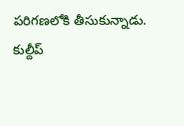పరిగణలోకి తీసుకున్నాడు. కుల్దీప్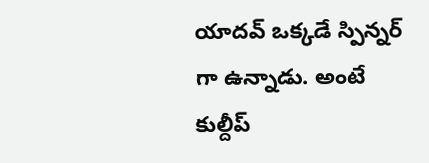యాదవ్ ఒక్కడే స్పిన్నర్ గా ఉన్నాడు. అంటే కుల్దీప్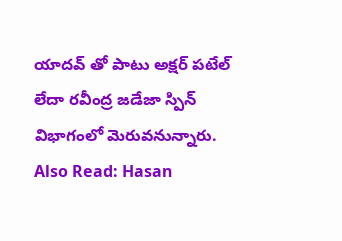యాదవ్ తో పాటు అక్షర్ పటేల్ లేదా రవీంద్ర జడేజా స్పిన్ విభాగంలో మెరువనున్నారు.
Also Read: Hasan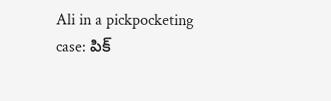Ali in a pickpocketing case: పిక్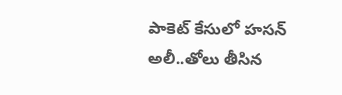పాకెట్ కేసులో హసన్ అలీ..తోలు తీసిన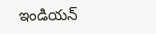ఇండియన్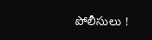పోలీసులు !